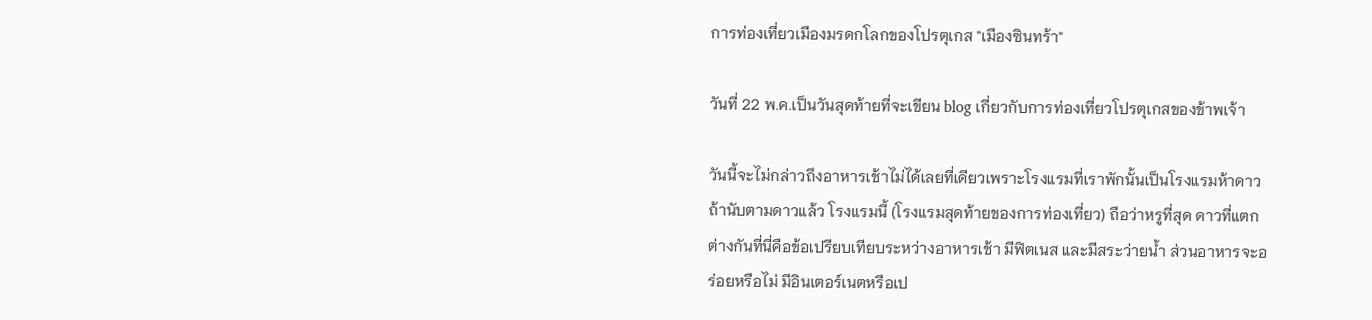การท่องเที่ยวเมืองมรดกโลกของโปรตุเกส "เมืองซินทร้า"

วันที่ 22 พ.ค.เป็นวันสุดท้ายที่จะเขียน blog เกี่ยวกับการท่องเที่ยวโปรตุเกสของข้าพเจ้า

วันนี้จะไม่กล่าวถึงอาหารเช้าไม่ได้เลยที่เดียวเพราะโรงแรมที่เราพักนั้นเป็นโรงแรมห้าดาว ถ้านับตามดาวแล้ว โรงแรมนี้ (โรงแรมสุดท้ายของการท่องเที่ยว) ถือว่าหรูที่สุด ดาวที่แตกต่างกันที่นี่คือข้อเปรียบเทียบระหว่างอาหารเช้า มีฟิตเนส และมีสระว่ายน้ำ ส่วนอาหารจะอร่อยหรือไม่ มีอินเตอร์เนตหรือเป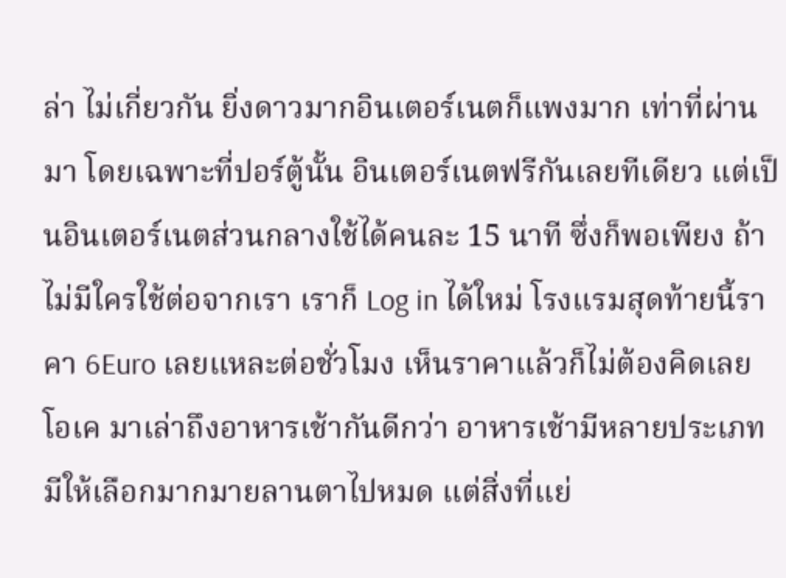ล่า ไม่เกี่ยวกัน ยิ่งดาวมากอินเตอร์เนตก็แพงมาก เท่าที่ผ่านมา โดยเฉพาะที่ปอร์ตู้นั้น อินเตอร์เนตฟรีกันเลยทีเดียว แต่เป็นอินเตอร์เนตส่วนกลางใช้ได้คนละ 15 นาที ซึ่งก็พอเพียง ถ้าไม่มีใครใช้ต่อจากเรา เราก็ Log in ได้ใหม่ โรงแรมสุดท้ายนี้ราคา 6Euro เลยแหละต่อชั่วโมง เห็นราคาแล้วก็ไม่ต้องคิดเลย โอเค มาเล่าถึงอาหารเช้ากันดีกว่า อาหารเช้ามีหลายประเภท มีให้เลือกมากมายลานตาไปหมด แต่สิ่งที่แย่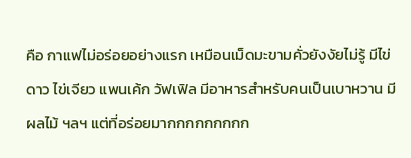คือ กาแฟไม่อร่อยอย่างแรก เหมือนเม็ดมะขามคั่วยังงัยไม่รู้ มีไข่ดาว ไข่เจียว แพนเค้ก วัฟเฟิล มีอาหารสำหรับคนเป็นเบาหวาน มีผลไม้ ฯลฯ แต่ที่อร่อยมากกกกกกกกก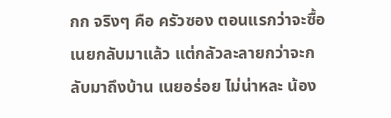กก จริงๆ คือ ครัวซอง ตอนแรกว่าจะซื้อเนยกลับมาแล้ว แต่กลัวละลายกว่าจะกลับมาถึงบ้าน เนยอร่อย ไม่น่าหละ น้อง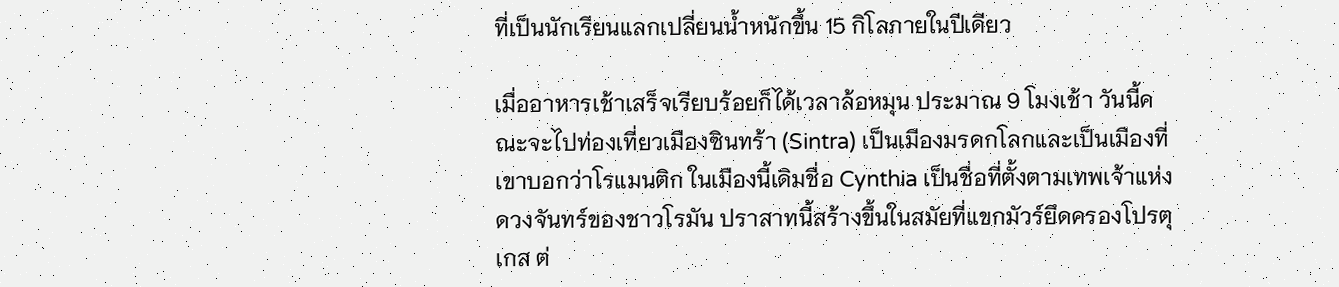ที่เป็นนักเรียนแลกเปลี่ยนน้ำหนักขึ้น 15 กิโลภายในปีเดียว

เมื่ออาหารเช้าเสร็จเรียบร้อยก็ได้เวลาล้อหมุน ประมาณ 9 โมงเช้า วันนี้คณะจะไปท่องเที่ยวเมืองซินทร้า (Sintra) เป็นเมืองมรดกโลกและเป็นเมืองที่เขาบอกว่าโรแมนติก ในเมืองนี้เดิมชื่อ Cynthia เป็นชื่อที่ตั้งตามเทพเจ้าแห่งดวงจันทร์ของชาวโรมัน ปราสาทนี้สร้างขึ้นในสมัยที่แขกมัวร์ยึดครองโปรตุเกส ต่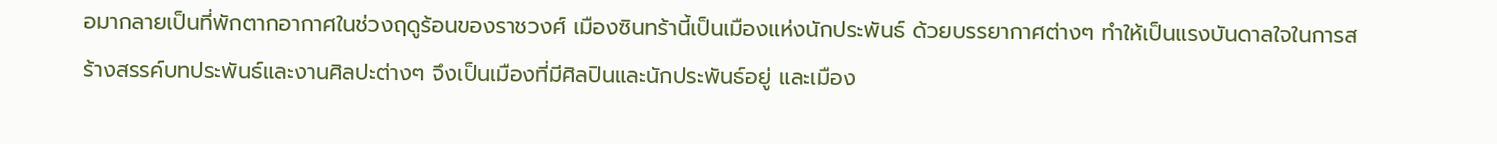อมากลายเป็นที่พักตากอากาศในช่วงฤดูร้อนของราชวงศ์ เมืองซินทร้านี้เป็นเมืองแห่งนักประพันธ์ ด้วยบรรยากาศต่างๆ ทำให้เป็นแรงบันดาลใจในการสร้างสรรค์บทประพันธ์และงานศิลปะต่างๆ จึงเป็นเมืองที่มีศิลปินและนักประพันธ์อยู่ และเมือง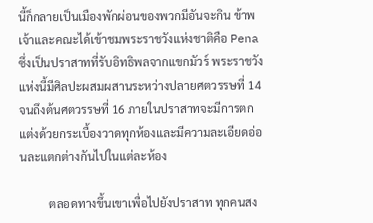นี้ก็กลายเป็นเมืองพักผ่อนของพวกมีอันจะกิน ข้าพเจ้าและคณะได้เข้าชมพระราชวังแห่งชาติคือ Pena ซึ่งเป็นปราสาทที่รับอิทธิพลจากแขกมัวร์ พระราชวังแห่งนี้มีศิลปะผสมผสานระหว่างปลายศตวรรษที่ 14 จนถึงต้นศตวรรษที่ 16 ภายในปราสาทจะมีการตกแต่งด้วยกระเบื้องวาดทุกห้องและมีความละเอียดอ่อนละแตกต่างกันไปในแต่ละห้อง

          ตลอดทางขึ้นเขาเพื่อไปยังปราสาท ทุกคนสง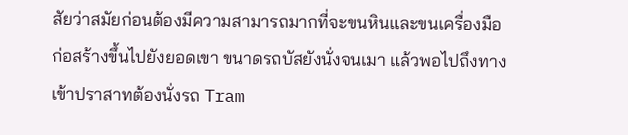สัยว่าสมัยก่อนต้องมีความสามารถมากที่จะขนหินและขนเครื่องมือก่อสร้างขึ้นไปยังยอดเขา ขนาดรถบัสยังนั่งจนเมา แล้วพอไปถึงทางเข้าปราสาทต้องนั่งรถ Tram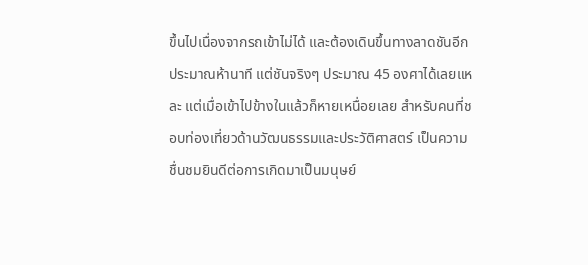ขึ้นไปเนื่องจากรถเข้าไม่ได้ และต้องเดินขึ้นทางลาดชันอีกประมาณห้านาที แต่ชันจริงๆ ประมาณ 45 องศาได้เลยแหละ แต่เมื่อเข้าไปข้างในแล้วก็หายเหนื่อยเลย สำหรับคนที่ชอบท่องเที่ยวด้านวัฒนธรรมและประวัติศาสตร์ เป็นความชื่นชมยินดีต่อการเกิดมาเป็นมนุษย์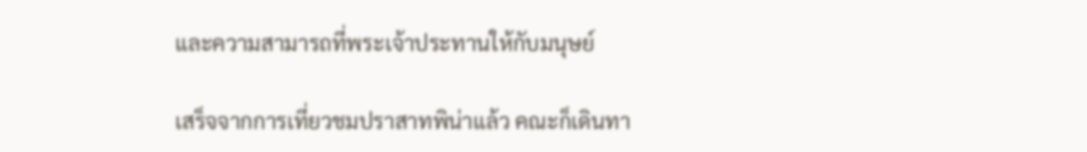และความสามารถที่พระเจ้าประทานให้กับมนุษย์

เสร็จจากการเที่ยวชมปราสาทพิน่าแล้ว คณะก็เดินทา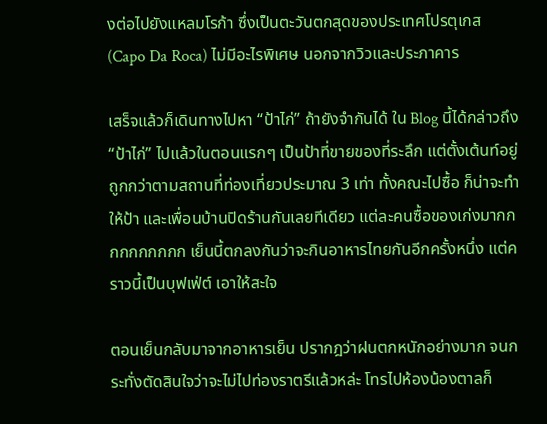งต่อไปยังแหลมโรก้า ซึ่งเป็นตะวันตกสุดของประเทศโปรตุเกส (Capo Da Roca) ไม่มีอะไรพิเศษ นอกจากวิวและประภาคาร

เสร็จแล้วก็เดินทางไปหา “ป้าไก่” ถ้ายังจำกันได้ ใน Blog นี้ได้กล่าวถึง “ป้าไก่” ไปแล้วในตอนแรกๆ เป็นป้าที่ขายของที่ระลึก แต่ตั้งเต้นท์อยู่ ถูกกว่าตามสถานที่ท่องเที่ยวประมาณ 3 เท่า ทั้งคณะไปซื้อ ก็น่าจะทำให้ป้า และเพื่อนบ้านปิดร้านกันเลยทีเดียว แต่ละคนซื้อของเก่งมากกกกกกกกกก เย็นนี้ตกลงกันว่าจะกินอาหารไทยกันอีกครั้งหนึ่ง แต่คราวนี้เป็นบุฟเฟ่ต์ เอาให้สะใจ

ตอนเย็นกลับมาจากอาหารเย็น ปรากฎว่าฝนตกหนักอย่างมาก จนกระทั่งตัดสินใจว่าจะไม่ไปท่องราตรีแล้วหล่ะ โทรไปห้องน้องตาลก็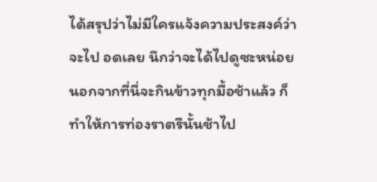ได้สรุปว่าไม่มีใครแจ้งความประสงค์ว่าจะไป อดเลย นึกว่าจะได้ไปดูซะหน่อย นอกจากที่นี่จะกินข้าวทุกมื้อช้าแล้ว ก็ทำให้การท่องราตรีนั้นช้าไป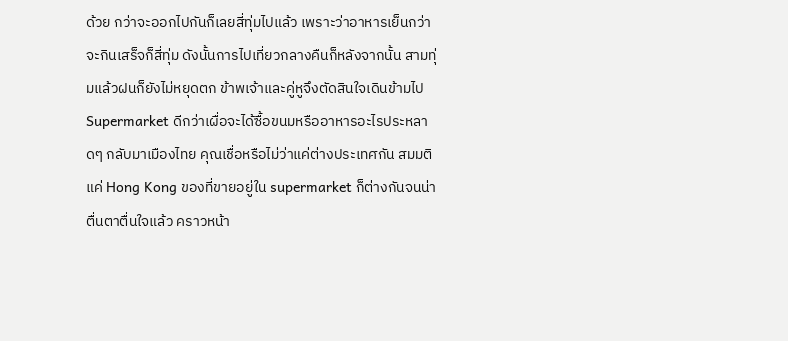ด้วย กว่าจะออกไปกันก็เลยสี่ทุ่มไปแล้ว เพราะว่าอาหารเย็นกว่าจะกินเสร็จก็สี่ทุ่ม ดังนั้นการไปเที่ยวกลางคืนก็หลังจากนั้น สามทุ่มแล้วฝนก็ยังไม่หยุดตก ข้าพเจ้าและคู่หูจึงตัดสินใจเดินข้ามไป Supermarket ดีกว่าเผื่อจะได้ซื้อขนมหรืออาหารอะไรประหลาดๆ กลับมาเมืองไทย คุณเชื่อหรือไม่ว่าแค่ต่างประเทศกัน สมมติแค่ Hong Kong ของที่ขายอยู่ใน supermarket ก็ต่างกันจนน่าตื่นตาตื่นใจแล้ว คราวหน้า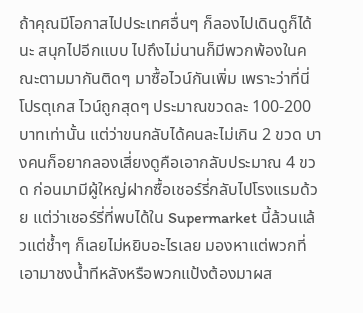ถ้าคุณมีโอกาสไปประเทศอื่นๆ ก็ลองไปเดินดูก็ได้นะ สนุกไปอีกแบบ ไปถึงไม่นานก็มีพวกพ้องในคณะตามมากันติดๆ มาซื้อไวน์กันเพิ่ม เพราะว่าที่นี่โปรตุเกส ไวน์ถูกสุดๆ ประมาณขวดละ 100-200 บาทเท่านั้น แต่ว่าขนกลับได้คนละไม่เกิน 2 ขวด บางคนก็อยากลองเสี่ยงดูคือเอากลับประมาณ 4 ขวด ก่อนมามีผู้ใหญ่ฝากซื้อเชอร์รี่กลับไปโรงแรมด้วย แต่ว่าเชอร์รี่ที่พบได้ใน Supermarket นี้ล้วนแล้วแต่ช้ำๆ ก็เลยไม่หยิบอะไรเลย มองหาแต่พวกที่เอามาชงน้ำทีหลังหรือพวกแป้งต้องมาผส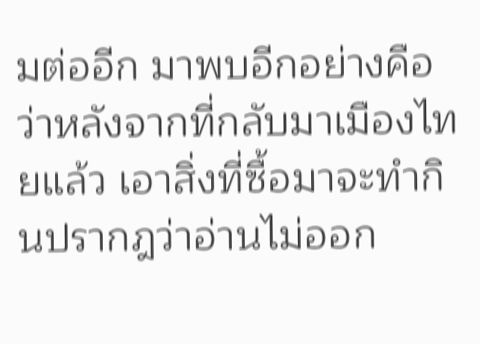มต่ออีก มาพบอีกอย่างคือว่าหลังจากที่กลับมาเมืองไทยแล้ว เอาสิ่งที่ซื้อมาจะทำกินปรากฎว่าอ่านไม่ออก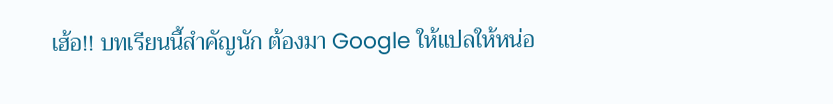เฮ้อ!! บทเรียนนี้สำคัญนัก ต้องมา Google ให้แปลให้หน่อ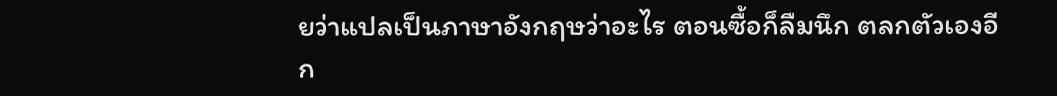ยว่าแปลเป็นภาษาอังกฤษว่าอะไร ตอนซื้อก็ลืมนึก ตลกตัวเองอีก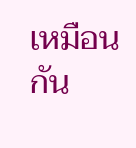เหมือนกัน